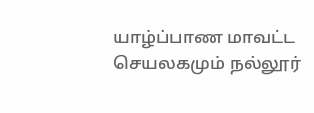யாழ்ப்பாண மாவட்ட செயலகமும் நல்லூர்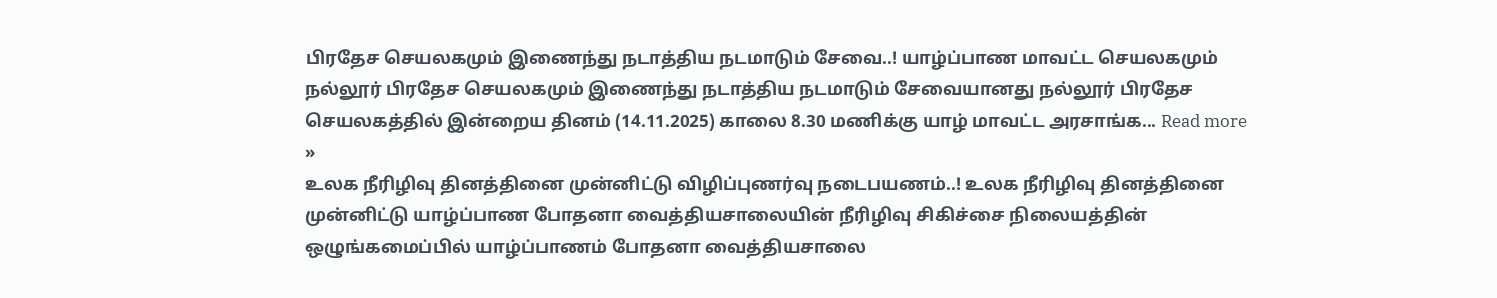பிரதேச செயலகமும் இணைந்து நடாத்திய நடமாடும் சேவை..! யாழ்ப்பாண மாவட்ட செயலகமும் நல்லூர் பிரதேச செயலகமும் இணைந்து நடாத்திய நடமாடும் சேவையானது நல்லூர் பிரதேச செயலகத்தில் இன்றைய தினம் (14.11.2025) காலை 8.30 மணிக்கு யாழ் மாவட்ட அரசாங்க... Read more »
உலக நீரிழிவு தினத்தினை முன்னிட்டு விழிப்புணர்வு நடைபயணம்..! உலக நீரிழிவு தினத்தினை முன்னிட்டு யாழ்ப்பாண போதனா வைத்தியசாலையின் நீரிழிவு சிகிச்சை நிலையத்தின் ஒழுங்கமைப்பில் யாழ்ப்பாணம் போதனா வைத்தியசாலை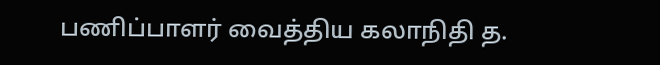பணிப்பாளர் வைத்திய கலாநிதி த.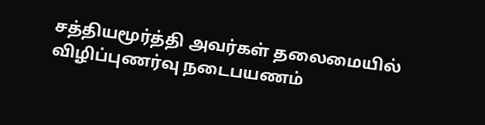சத்தியமூர்த்தி அவர்கள் தலைமையில் விழிப்புணர்வு நடைபயணம்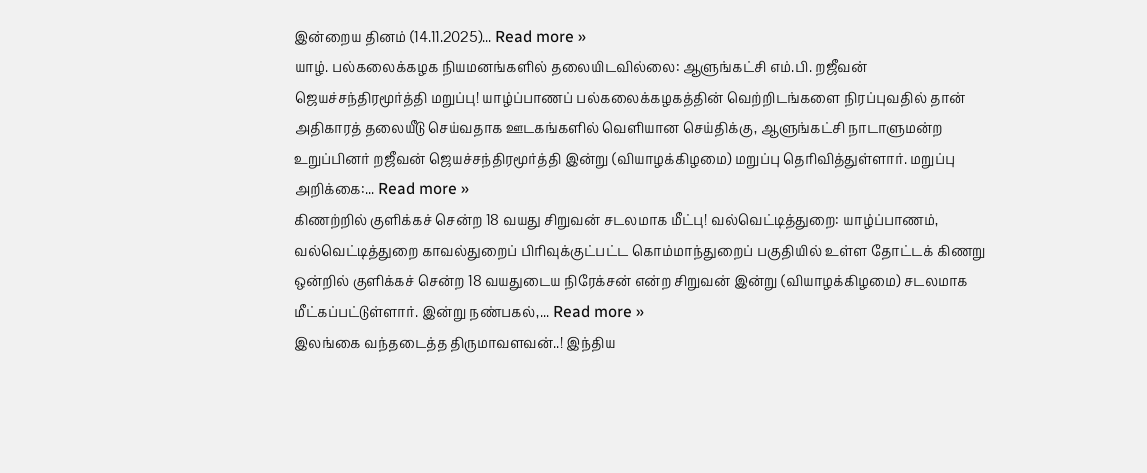இன்றைய தினம் (14.11.2025)... Read more »
யாழ். பல்கலைக்கழக நியமனங்களில் தலையிடவில்லை: ஆளுங்கட்சி எம்.பி. றஜீவன் ஜெயச்சந்திரமூர்த்தி மறுப்பு! யாழ்ப்பாணப் பல்கலைக்கழகத்தின் வெற்றிடங்களை நிரப்புவதில் தான் அதிகாரத் தலையீடு செய்வதாக ஊடகங்களில் வெளியான செய்திக்கு, ஆளுங்கட்சி நாடாளுமன்ற உறுப்பினர் றஜீவன் ஜெயச்சந்திரமூர்த்தி இன்று (வியாழக்கிழமை) மறுப்பு தெரிவித்துள்ளார். மறுப்பு அறிக்கை:... Read more »
கிணற்றில் குளிக்கச் சென்ற 18 வயது சிறுவன் சடலமாக மீட்பு! வல்வெட்டித்துறை: யாழ்ப்பாணம், வல்வெட்டித்துறை காவல்துறைப் பிரிவுக்குட்பட்ட கொம்மாந்துறைப் பகுதியில் உள்ள தோட்டக் கிணறு ஒன்றில் குளிக்கச் சென்ற 18 வயதுடைய நிரேக்சன் என்ற சிறுவன் இன்று (வியாழக்கிழமை) சடலமாக மீட்கப்பட்டுள்ளார். இன்று நண்பகல்,... Read more »
இலங்கை வந்தடைத்த திருமாவளவன்..! இந்திய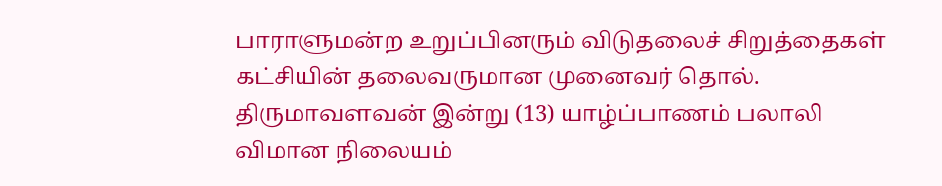பாராளுமன்ற உறுப்பினரும் விடுதலைச் சிறுத்தைகள் கட்சியின் தலைவருமான முனைவர் தொல். திருமாவளவன் இன்று (13) யாழ்ப்பாணம் பலாலி விமான நிலையம்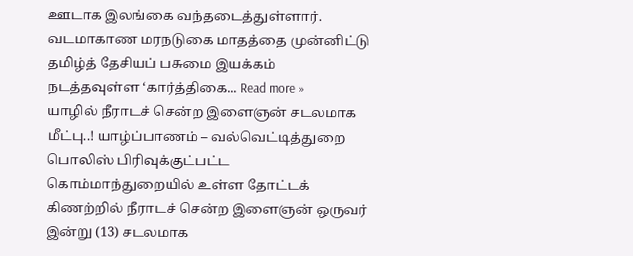ஊடாக இலங்கை வந்தடைத்துள்ளார். வடமாகாண மரநடுகை மாதத்தை முன்னிட்டு தமிழ்த் தேசியப் பசுமை இயக்கம் நடத்தவுள்ள ‘கார்த்திகை... Read more »
யாழில் நீராடச் சென்ற இளைஞன் சடலமாக மீட்பு..! யாழ்ப்பாணம் – வல்வெட்டித்துறை பொலிஸ் பிரிவுக்குட்பட்ட கொம்மாந்துறையில் உள்ள தோட்டக் கிணற்றில் நீராடச் சென்ற இளைஞன் ஒருவர் இன்று (13) சடலமாக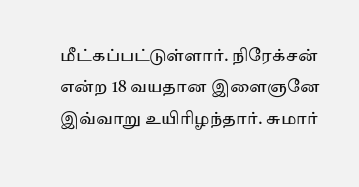மீட்கப்பட்டுள்ளார். நிரேக்சன் என்ற 18 வயதான இளைஞனே இவ்வாறு உயிரிழந்தார். சுமார்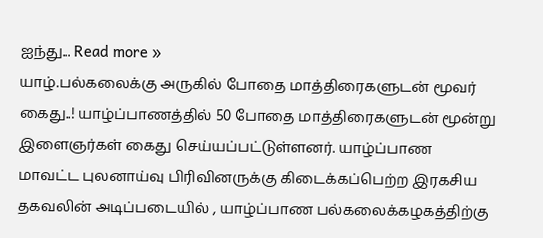ஐந்து... Read more »
யாழ்.பல்கலைக்கு அருகில் போதை மாத்திரைகளுடன் மூவர் கைது..! யாழ்ப்பாணத்தில் 50 போதை மாத்திரைகளுடன் மூன்று இளைஞர்கள் கைது செய்யப்பட்டுள்ளனர். யாழ்ப்பாண மாவட்ட புலனாய்வு பிரிவினருக்கு கிடைக்கப்பெற்ற இரகசிய தகவலின் அடிப்படையில் , யாழ்ப்பாண பல்கலைக்கழகத்திற்கு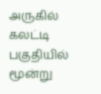அருகில் கலட்டி பகுதியில் மூன்று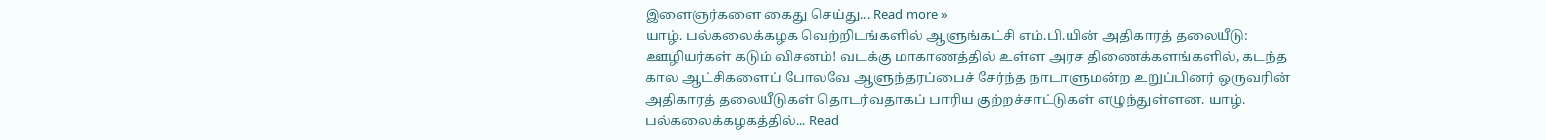இளைஞர்களை கைது செய்து... Read more »
யாழ். பல்கலைக்கழக வெற்றிடங்களில் ஆளுங்கட்சி எம்.பி.யின் அதிகாரத் தலையீடு: ஊழியர்கள் கடும் விசனம்! வடக்கு மாகாணத்தில் உள்ள அரச திணைக்களங்களில், கடந்த கால ஆட்சிகளைப் போலவே ஆளுந்தரப்பைச் சேர்ந்த நாடாளுமன்ற உறுப்பினர் ஒருவரின் அதிகாரத் தலையீடுகள் தொடர்வதாகப் பாரிய குற்றச்சாட்டுகள் எழுந்துள்ளன. யாழ். பல்கலைக்கழகத்தில்... Read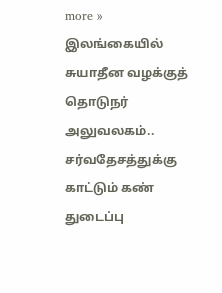more »
இலங்கையில் சுயாதீன வழக்குத் தொடுநர் அலுவலகம்.. சர்வதேசத்துக்கு காட்டும் கண் துடைப்பு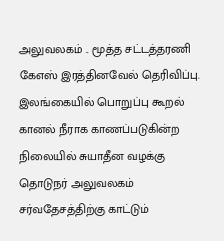அலுவலகம் .. மூத்த சட்டத்தரணி கேஎஸ் இரத்தினவேல் தெரிவிப்பு. இலங்கையில் பொறுப்பு கூறல் கானல் நீராக காணப்படுகின்ற நிலையில் சுயாதீன வழக்கு தொடுநர் அலுவலகம் சர்வதேசத்திற்கு காட்டும்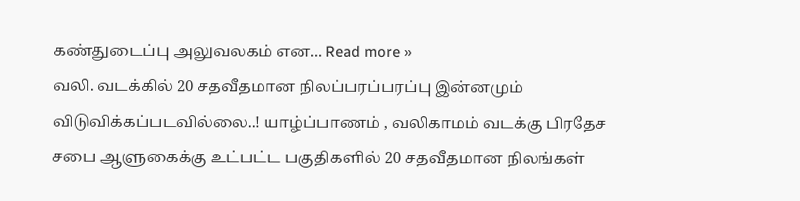கண்துடைப்பு அலுவலகம் என... Read more »
வலி. வடக்கில் 20 சதவீதமான நிலப்பரப்பரப்பு இன்னமும் விடுவிக்கப்படவில்லை..! யாழ்ப்பாணம் , வலிகாமம் வடக்கு பிரதேச சபை ஆளுகைக்கு உட்பட்ட பகுதிகளில் 20 சதவீதமான நிலங்கள்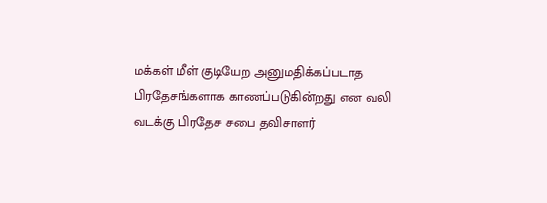மக்கள் மீள் குடியேற அனுமதிக்கப்படாத பிரதேசங்களாக காணப்படுகின்றது என வலி வடக்கு பிரதேச சபை தவிசாளர்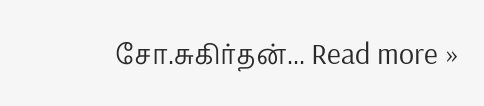சோ.சுகிர்தன்... Read more »